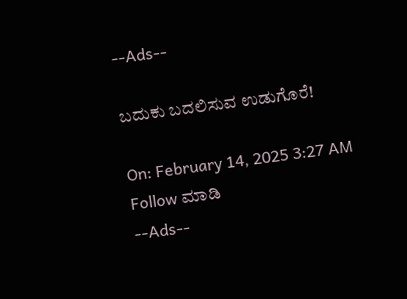--Ads--

ಬದುಕು ಬದಲಿಸುವ ಉಡುಗೊರೆ!

On: February 14, 2025 3:27 AM
Follow ಮಾಡಿ
--Ads--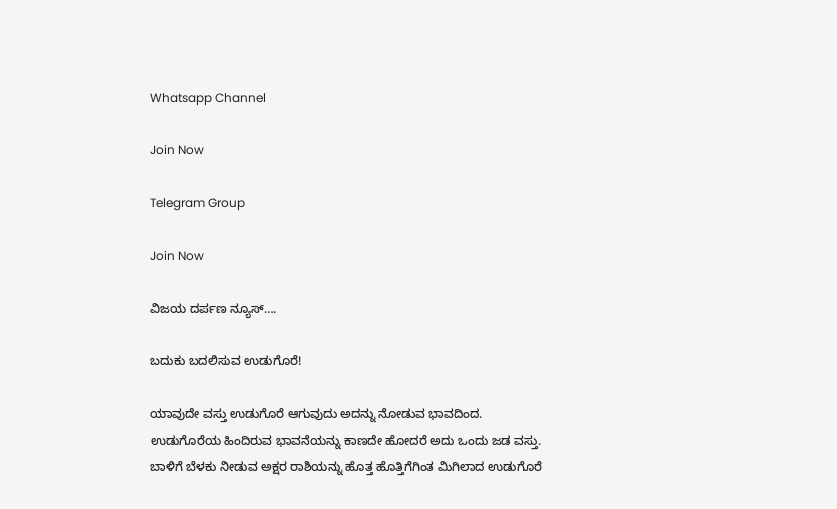Whatsapp Channel

Join Now

Telegram Group

Join Now

ವಿಜಯ ದರ್ಪಣ ನ್ಯೂಸ್….

ಬದುಕು ಬದಲಿಸುವ ಉಡುಗೊರೆ!

ಯಾವುದೇ ವಸ್ತು ಉಡುಗೊರೆ ಆಗುವುದು ಅದನ್ನು ನೋಡುವ ಭಾವದಿಂದ. ಉಡುಗೊರೆಯ ಹಿಂದಿರುವ ಭಾವನೆಯನ್ನು ಕಾಣದೇ ಹೋದರೆ ಅದು ಒಂದು ಜಡ ವಸ್ತು. ಬಾಳಿಗೆ ಬೆಳಕು ನೀಡುವ ಅಕ್ಷರ ರಾಶಿಯನ್ನು ಹೊತ್ತ ಹೊತ್ತಿಗೆಗಿಂತ ಮಿಗಿಲಾದ ಉಡುಗೊರೆ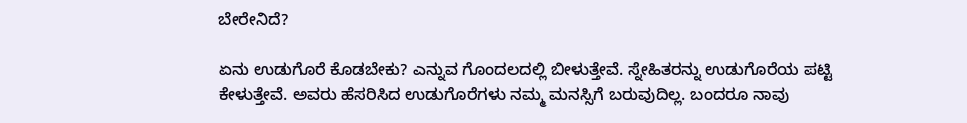ಬೇರೇನಿದೆ?

ಏನು ಉಡುಗೊರೆ ಕೊಡಬೇಕು? ಎನ್ನುವ ಗೊಂದಲದಲ್ಲಿ ಬೀಳುತ್ತೇವೆ. ಸ್ನೇಹಿತರನ್ನು ಉಡುಗೊರೆಯ ಪಟ್ಟಿ ಕೇಳುತ್ತೇವೆ. ಅವರು ಹೆಸರಿಸಿದ ಉಡುಗೊರೆಗಳು ನಮ್ಮ ಮನಸ್ಸಿಗೆ ಬರುವುದಿಲ್ಲ. ಬಂದರೂ ನಾವು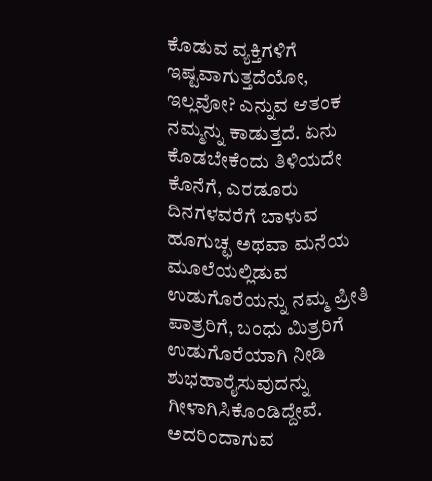ಕೊಡುವ ವ್ಯಕ್ತಿಗಳಿಗೆ ಇಷ್ಟವಾಗುತ್ತದೆಯೋ, ಇಲ್ಲವೋ? ಎನ್ನುವ ಆತಂಕ ನಮ್ಮನ್ನು ಕಾಡುತ್ತದೆ. ಏನು ಕೊಡಬೇಕೆಂದು ತಿಳಿಯದೇ ಕೊನೆಗೆ, ಎರಡೂರು ದಿನಗಳವರೆಗೆ ಬಾಳುವ ಹೂಗುಚ್ಛ ಅಥವಾ ಮನೆಯ ಮೂಲೆಯಲ್ಲಿಡುವ ಉಡುಗೊರೆಯನ್ನು ನಮ್ಮ ಪ್ರೀತಿ ಪಾತ್ರರಿಗೆ, ಬಂಧು ಮಿತ್ರರಿಗೆ ಉಡುಗೊರೆಯಾಗಿ ನೀಡಿ ಶುಭಹಾರೈಸುವುದನ್ನು ಗೀಳಾಗಿಸಿಕೊಂಡಿದ್ದೇವೆ. ಅದರಿಂದಾಗುವ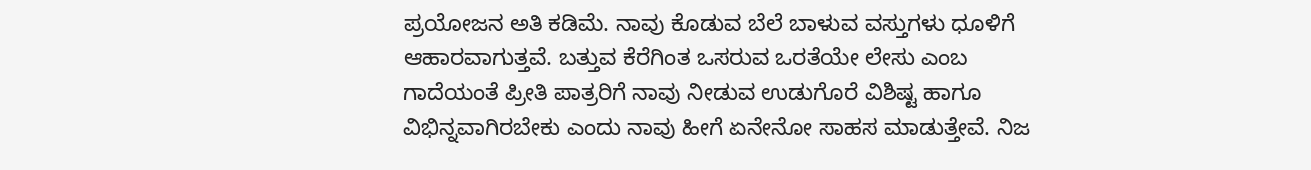ಪ್ರಯೋಜನ ಅತಿ ಕಡಿಮೆ. ನಾವು ಕೊಡುವ ಬೆಲೆ ಬಾಳುವ ವಸ್ತುಗಳು ಧೂಳಿಗೆ ಆಹಾರವಾಗುತ್ತವೆ. ಬತ್ತುವ ಕೆರೆಗಿಂತ ಒಸರುವ ಒರತೆಯೇ ಲೇಸು ಎಂಬ ಗಾದೆಯಂತೆ ಪ್ರೀತಿ ಪಾತ್ರರಿಗೆ ನಾವು ನೀಡುವ ಉಡುಗೊರೆ ವಿಶಿಷ್ಟ ಹಾಗೂ ವಿಭಿನ್ನವಾಗಿರಬೇಕು ಎಂದು ನಾವು ಹೀಗೆ ಏನೇನೋ ಸಾಹಸ ಮಾಡುತ್ತೇವೆ. ನಿಜ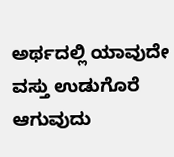ಅರ್ಥದಲ್ಲಿ ಯಾವುದೇ ವಸ್ತು ಉಡುಗೊರೆ ಆಗುವುದು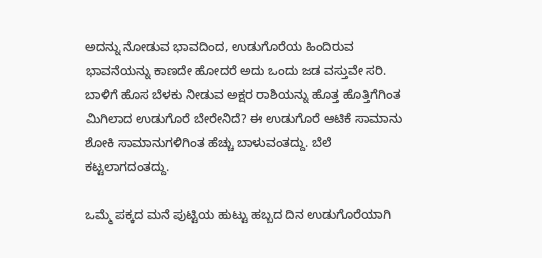ಅದನ್ನು ನೋಡುವ ಭಾವದಿಂದ, ಉಡುಗೊರೆಯ ಹಿಂದಿರುವ ಭಾವನೆಯನ್ನು ಕಾಣದೇ ಹೋದರೆ ಅದು ಒಂದು ಜಡ ವಸ್ತುವೇ ಸರಿ. ಬಾಳಿಗೆ ಹೊಸ ಬೆಳಕು ನೀಡುವ ಅಕ್ಷರ ರಾಶಿಯನ್ನು ಹೊತ್ತ ಹೊತ್ತಿಗೆಗಿಂತ ಮಿಗಿಲಾದ ಉಡುಗೊರೆ ಬೇರೇನಿದೆ? ಈ ಉಡುಗೊರೆ ಆಟಿಕೆ ಸಾಮಾನು ಶೋಕಿ ಸಾಮಾನುಗಳಿಗಿಂತ ಹೆಚ್ಚು ಬಾಳುವಂತದ್ದು. ಬೆಲೆ ಕಟ್ಟಲಾಗದಂತದ್ದು.

ಒಮ್ಮೆ ಪಕ್ಕದ ಮನೆ ಪುಟ್ಟಿಯ ಹುಟ್ಟು ಹಬ್ಬದ ದಿನ ಉಡುಗೊರೆಯಾಗಿ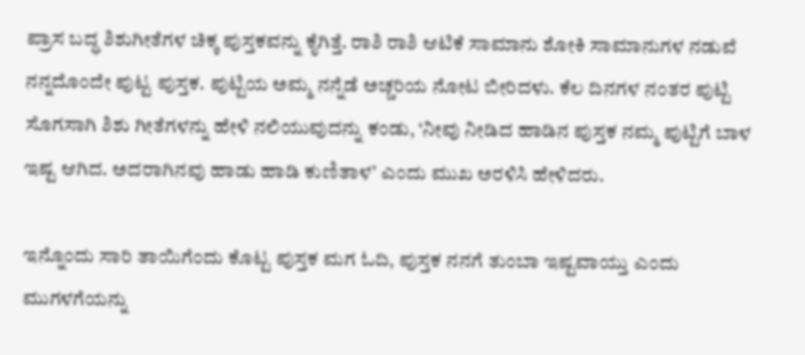ಪ್ರಾಸ ಬದ್ಧ ಶಿಶುಗೀತೆಗಳ ಚಿಕ್ಕ ಪುಸ್ತಕವನ್ನು ಕೈಗಿತ್ತೆ. ರಾಶಿ ರಾಶಿ ಆಟಿಕೆ ಸಾಮಾನು ಶೋಕಿ ಸಾಮಾನುಗಳ ನಡುವೆ ನನ್ನದೊಂದೇ ಪುಟ್ಟ ಪುಸ್ತಕ. ಪುಟ್ಟಿಯ ಅಮ್ಮ ನನ್ನೆಡೆ ಅಚ್ಚರಿಯ ನೋಟ ಬೀರಿದಳು. ಕೆಲ ದಿನಗಳ ನಂತರ ಪುಟ್ಟಿ ಸೊಗಸಾಗಿ ಶಿಶು ಗೀತೆಗಳನ್ನು ಹೇಳಿ ನಲಿಯುವುದನ್ನು ಕಂಡು, ‘ನೀವು ನೀಡಿದ ಹಾಡಿನ ಪುಸ್ತಕ ನಮ್ಮ ಪುಟ್ಟಿಗೆ ಬಾಳ ಇಷ್ಟ ಆಗಿದ. ಅದರಾಗಿನವು ಹಾಡು ಹಾಡಿ ಕುಣಿತಾಳ’ ಎಂದು ಮುಖ ಅರಳಿಸಿ ಹೇಳಿದರು.

ಇನ್ನೊಂದು ಸಾರಿ ತಾಯಿಗೆಂದು ಕೊಟ್ಟ ಪುಸ್ತಕ ಮಗ ಓದಿ, ಪುಸ್ತಕ ನನಗೆ ತುಂಬಾ ಇಷ್ಟವಾಯ್ತು ಎಂದು ಮುಗಳಗೆಯನ್ನು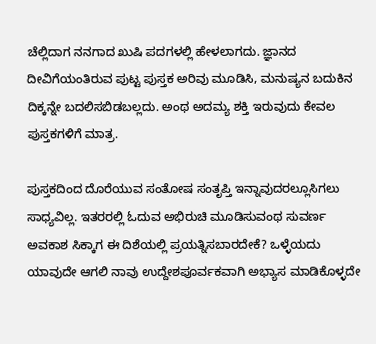ಚೆಲ್ಲಿದಾಗ ನನಗಾದ ಖುಷಿ ಪದಗಳಲ್ಲಿ ಹೇಳಲಾಗದು. ಜ್ಞಾನದ ದೀವಿಗೆಯಂತಿರುವ ಪುಟ್ಟ ಪುಸ್ತಕ ಅರಿವು ಮೂಡಿಸಿ, ಮನುಷ್ಯನ ಬದುಕಿನ ದಿಕ್ಕನ್ನೇ ಬದಲಿಸಬಿಡಬಲ್ಲದು. ಅಂಥ ಅದಮ್ಯ ಶಕ್ತಿ ಇರುವುದು ಕೇವಲ ಪುಸ್ತಕಗಳಿಗೆ ಮಾತ್ರ.

ಪುಸ್ತಕದಿಂದ ದೊರೆಯುವ ಸಂತೋಷ ಸಂತೃಪ್ತಿ ಇನ್ನಾವುದರಲ್ಲೂಸಿಗಲು ಸಾಧ್ಯವಿಲ್ಲ. ಇತರರಲ್ಲಿ ಓದುವ ಅಭಿರುಚಿ ಮೂಡಿಸುವಂಥ ಸುವರ್ಣ ಅವಕಾಶ ಸಿಕ್ಕಾಗ ಈ ದಿಶೆಯಲ್ಲಿ ಪ್ರಯತ್ನಿಸಬಾರದೇಕೆ? ಒಳ್ಳೆಯದು ಯಾವುದೇ ಆಗಲಿ ನಾವು ಉದ್ದೇಶಪೂರ್ವಕವಾಗಿ ಅಭ್ಯಾಸ ಮಾಡಿಕೊಳ್ಳದೇ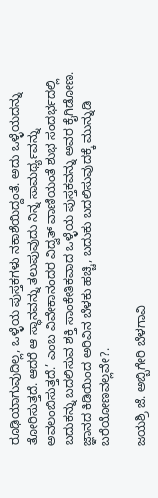ರೂಢಿಯಾಗುವುದಿಲ್ಲ, ಒಳ್ಳೆಯ ಪುಸ್ತಕಗಳು ನಕಾಶೆಯಿದ್ದಂತೆ. ಅದು ಒಳ್ಳೆಯದನ್ನು ತೋರಿಸುತ್ತದೆ. ಆದರೆ ಆ ಸ್ಥಾನವನ್ನು ತಲುಪುವುದು ನಿನ್ನ ಸಾಮರ್ಥ್ಯವನ್ನು ಅವಲಂಬಿಸುತ್ತದೆ.’ ಎಂಬ ವಿವೇಕಾನಂದರ ವಿದ್ವತ್ ವಾಣಿಯಂತೆ ಶುಭ ಸಂದರ್ಭದಲ್ಲಿ ಬದುಕನ್ನು ಬದಲಿಸುವ ಶಕ್ತಿ ಸಾಂಕೇತಿಕವಾದ ಒಳ್ಳೆಯ ಪುಸ್ತಕವನ್ನು ಅವರ ಕೈಗಿಡೋಣ. ಜ್ಞಾನದ ಕಿಡಿಯಿಂದ ಅರಿವಿನ ಬೆಳಕು ಹಚ್ಚಿ, ಬದುಕು ಬದಲಿಸುವುದಕ್ಕೆ ಮುನ್ನುಡಿ ಬರೆಯೋಣವಲ್ಲವೇ?.

ಜಯಶ್ರಿ ಜೆ. ಅಬ್ಬಿಗೇರಿ ಬೆಳಗಾವಿ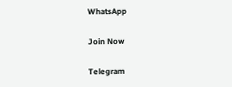WhatsApp

Join Now

Telegram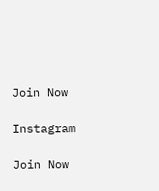Join Now

Instagram

Join Now